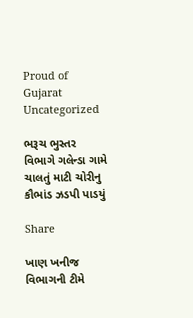Proud of Gujarat
Uncategorized

ભરૂચ ભુસ્તર વિભાગે ગલેન્ડા ગામે ચાલતું માટી ચોરીનુ કૌભાંડ ઝડપી પાડયું

Share

ખાણ ખનીજ વિભાગની ટીમે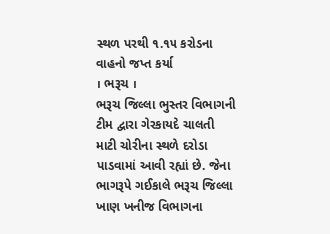સ્થળ પરથી ૧.૧૫ કરોડના વાહનો જપ્ત કર્યા
। ભરૂચ ।
ભરૂચ જિલ્લા ભુસ્તર વિભાગની ટીમ દ્વારા ગેરકાયદે ચાલતી માટી ચોરીના સ્થળે દરોડા પાડવામાં આવી રહ્યાં છે. જેના ભાગરૂપે ગઈકાલે ભરૂચ જિલ્લા ખાણ ખનીજ વિભાગના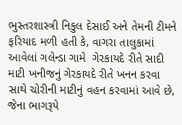ભુસ્તરશાસ્ત્રી નિકુલ દેસાઈ અને તેમની ટીમને ફરિયાદ મળી હતી કે, વાગરા તાલુકામાં આવેલાં ગલેન્ડા ગામે  ગેરકાયદે રીતે સાદી માટી ખનીજનું ગેરકાયદે રીતે ખનન કરવા સાથે ચોરીની માટીનું વહન કરવામાં આવે છે, જેના ભાગરૂપે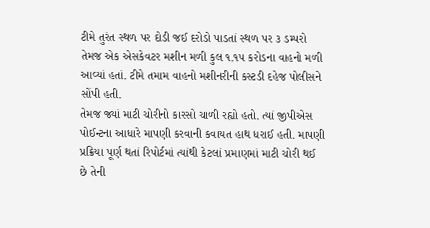ટીમે તુરંત સ્થળ પર દોડી જઈ દરોડો પાડતાં સ્થળ પર ૩ ડમ્પરો તેમજ એક એસકેવટર મશીન મળી કુલ ૧.૧૫ કરોડના વાહનો મળી આવ્યાં હતાં. ટીમે તમામ વાહનો મશીનરીની કસ્ટડી દહેજ પોલીસને સોંપી હતી.
તેમજ જ્યાં માટી ચોરીનો કારસો ચાળી રહ્યો હતો. ત્યાં જીપીએસ પોઈન્ટના આધારે માપણી કરવાની કવાયત હાથ ધરાઈ હતી. માપણી પ્રક્રિયા પૂર્ણ થતાં રિપોર્ટમાં ત્યાંથી કેટલાં પ્રમાણમાં માટી ચોરી થઈ છે તેની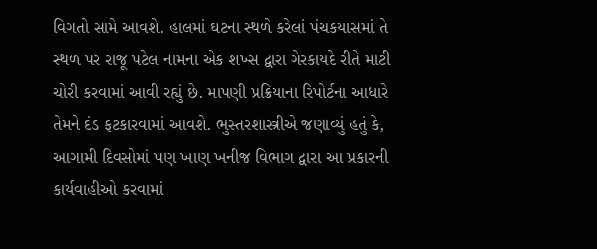વિગતો સામે આવશે. હાલમાં ઘટના સ્થળે કરેલાં પંચકયાસમાં તે સ્થળ પર રાજૂ પટેલ નામના એક શખ્સ દ્વારા ગેરકાયદે રીતે માટી ચોરી કરવામાં આવી રહ્યું છે. માપણી પ્રક્રિયાના રિપોર્ટના આધારે તેમને દંડ ફટકારવામાં આવશે. ભુસ્તરશાસ્ત્રીએ જણાવ્યું હતું કે, આગામી દિવસોમાં પણ ખાણ ખનીજ વિભાગ દ્વારા આ પ્રકારની કાર્યવાહીઓ કરવામાં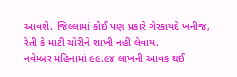આવશે. જિલ્લામાં કોઈ પણ પ્રકારે ગેરકાયદે ખનીજ, રેતી કે માટી ચોરીને શાખી નહી લેવાય.
નવેમ્બર મહિનામાં ૯૯.૯૪ લાખની આવક થઈ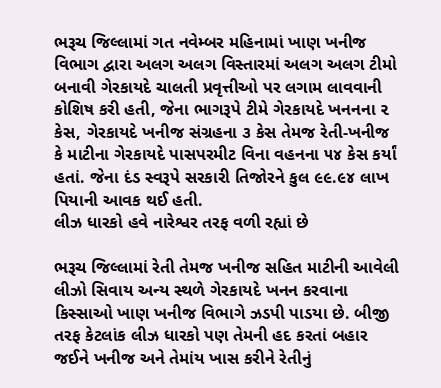ભરૂચ જિલ્લામાં ગત નવેમ્બર મહિનામાં ખાણ ખનીજ વિભાગ દ્વારા અલગ અલગ વિસ્તારમાં અલગ અલગ ટીમો બનાવી ગેરકાયદે ચાલતી પ્રવૃત્તીઓ પર લગામ લાવવાની કોશિષ કરી હતી, જેના ભાગરૂપે ટીમે ગેરકાયદે ખનનના ૨ કેસ, ગેરકાયદે ખનીજ સંગ્રહના ૩ કેસ તેમજ રેતી-ખનીજ કે માટીના ગેરકાયદે પાસપરમીટ વિના વહનના ૫૪ કેસ કર્યાં હતાં. જેના દંડ સ્વરૂપે સરકારી તિજોરને કુલ ૯૯.૯૪ લાખ પિયાની આવક થઈ હતી.
લીઝ ધારકો હવે નારેશ્વર તરફ વળી રહ્યાં છે

ભરૂચ જિલ્લામાં રેતી તેમજ ખનીજ સહિત માટીની આવેલી લીઝો સિવાય અન્ય સ્થળે ગેરકાયદે ખનન કરવાના કિસ્સાઓ ખાણ ખનીજ વિભાગે ઝડપી પાડયા છે. બીજી તરફ કેટલાંક લીઝ ધારકો પણ તેમની હદ કરતાં બહાર જઈને ખનીજ અને તેમાંય ખાસ કરીને રેતીનું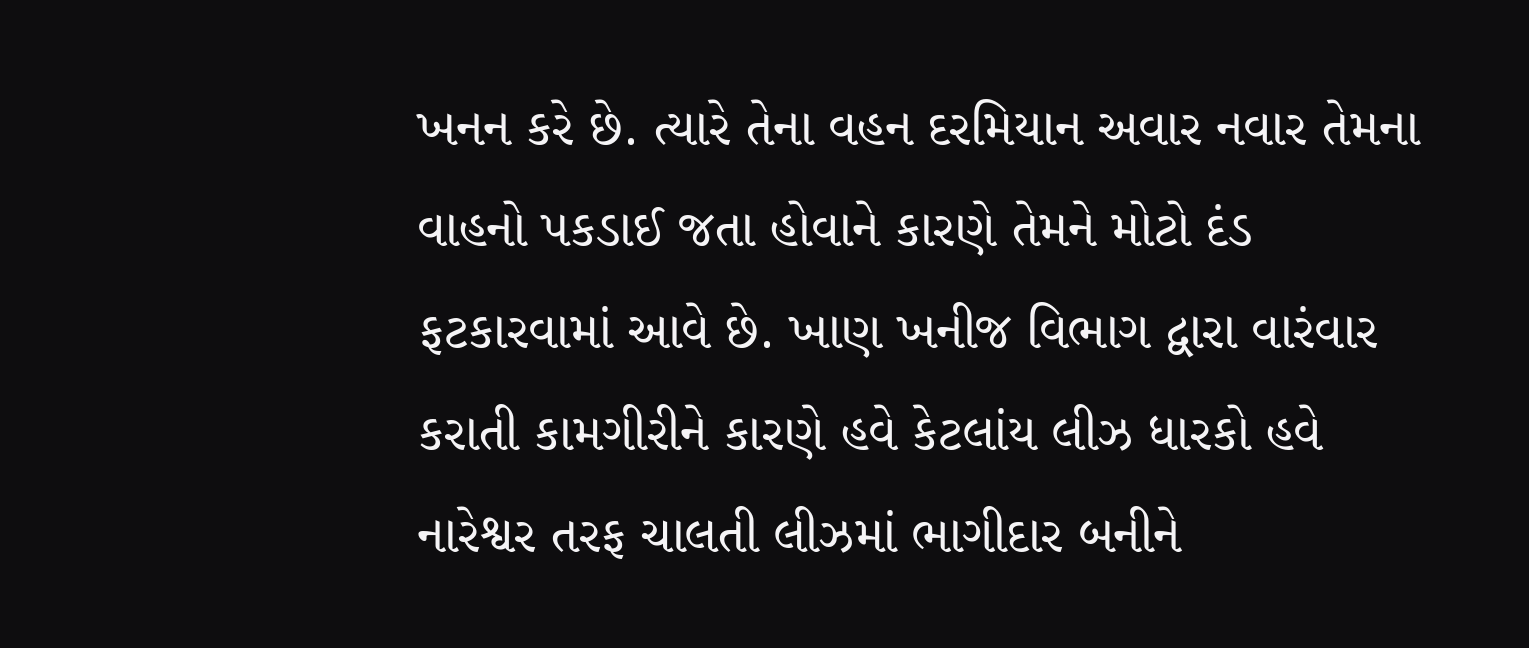ખનન કરે છે. ત્યારે તેના વહન દરમિયાન અવાર નવાર તેમના વાહનો પકડાઈ જતા હોવાને કારણે તેમને મોટો દંડ ફટકારવામાં આવે છે. ખાણ ખનીજ વિભાગ દ્વારા વારંવાર કરાતી કામગીરીને કારણે હવે કેટલાંય લીઝ ધારકો હવે નારેશ્વર તરફ ચાલતી લીઝમાં ભાગીદાર બનીને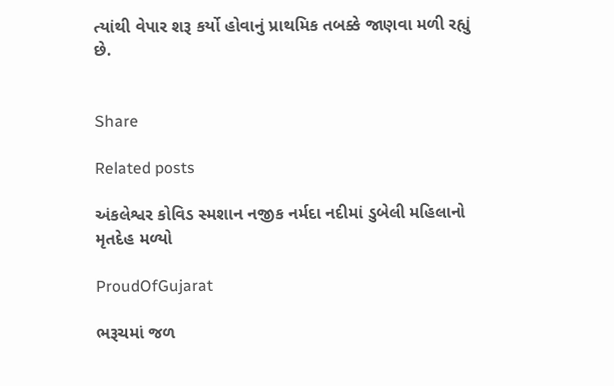ત્યાંથી વેપાર શરૂ કર્યો હોવાનું પ્રાથમિક તબક્કે જાણવા મળી રહ્યું છે.


Share

Related posts

અંકલેશ્વર કોવિડ સ્મશાન નજીક નર્મદા નદીમાં ડુબેલી મહિલાનો મૃતદેહ મળ્યો

ProudOfGujarat

ભરૂચમાં જળ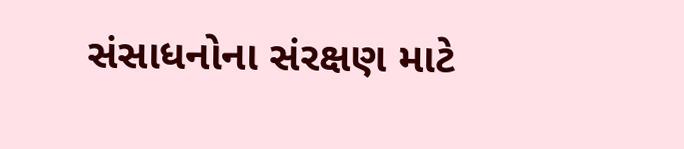સંસાધનોના સંરક્ષણ માટે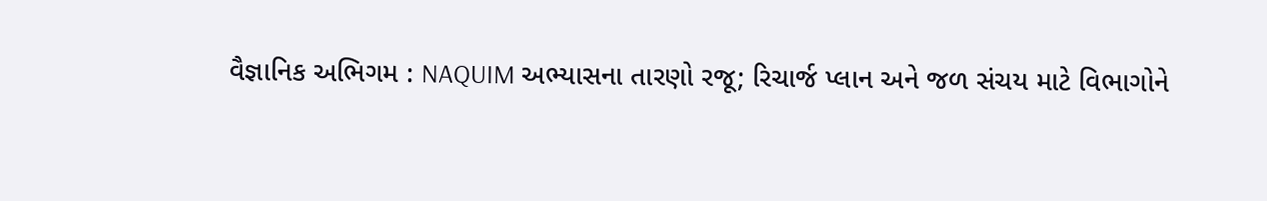વૈજ્ઞાનિક અભિગમ : NAQUIM અભ્યાસના તારણો રજૂ; રિચાર્જ પ્લાન અને જળ સંચય માટે વિભાગોને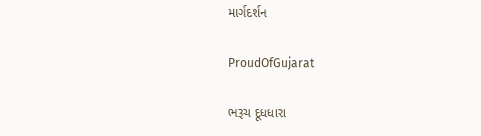માર્ગદર્શન

ProudOfGujarat

ભરૂચ દૂધધારા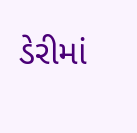ડેરીમાં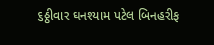૬ઠ્ઠીવાર ઘનશ્યામ પટેલ બિનહરીફ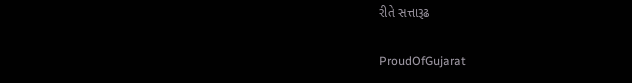રીતે સત્તારૂઢ

ProudOfGujarat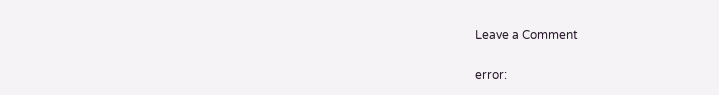Leave a Comment

error: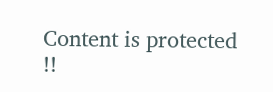Content is protected !!